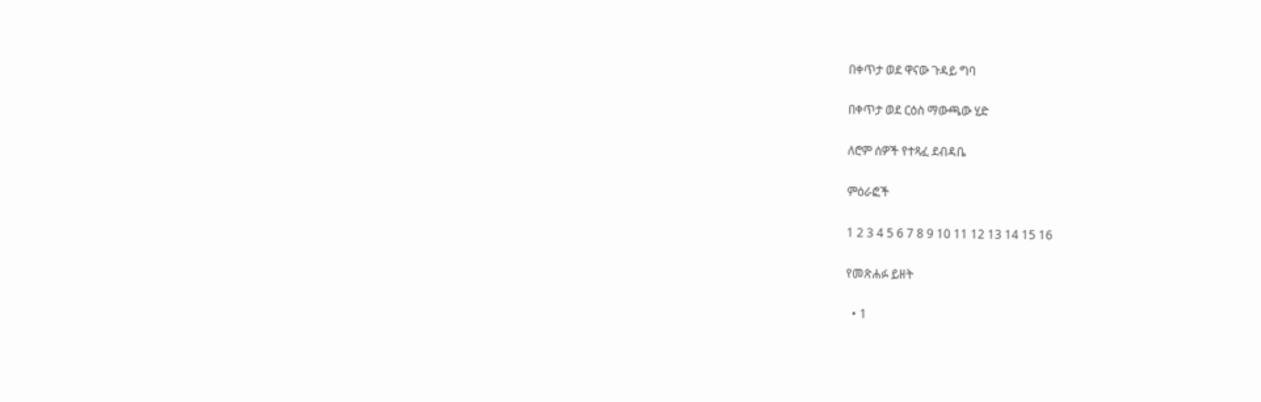በቀጥታ ወደ ዋናው ጉዳይ ግባ

በቀጥታ ወደ ርዕስ ማውጫው ሂድ

ለሮም ሰዎች የተጻፈ ደብዳቤ

ምዕራፎች

1 2 3 4 5 6 7 8 9 10 11 12 13 14 15 16

የመጽሐፉ ይዘት

  • 1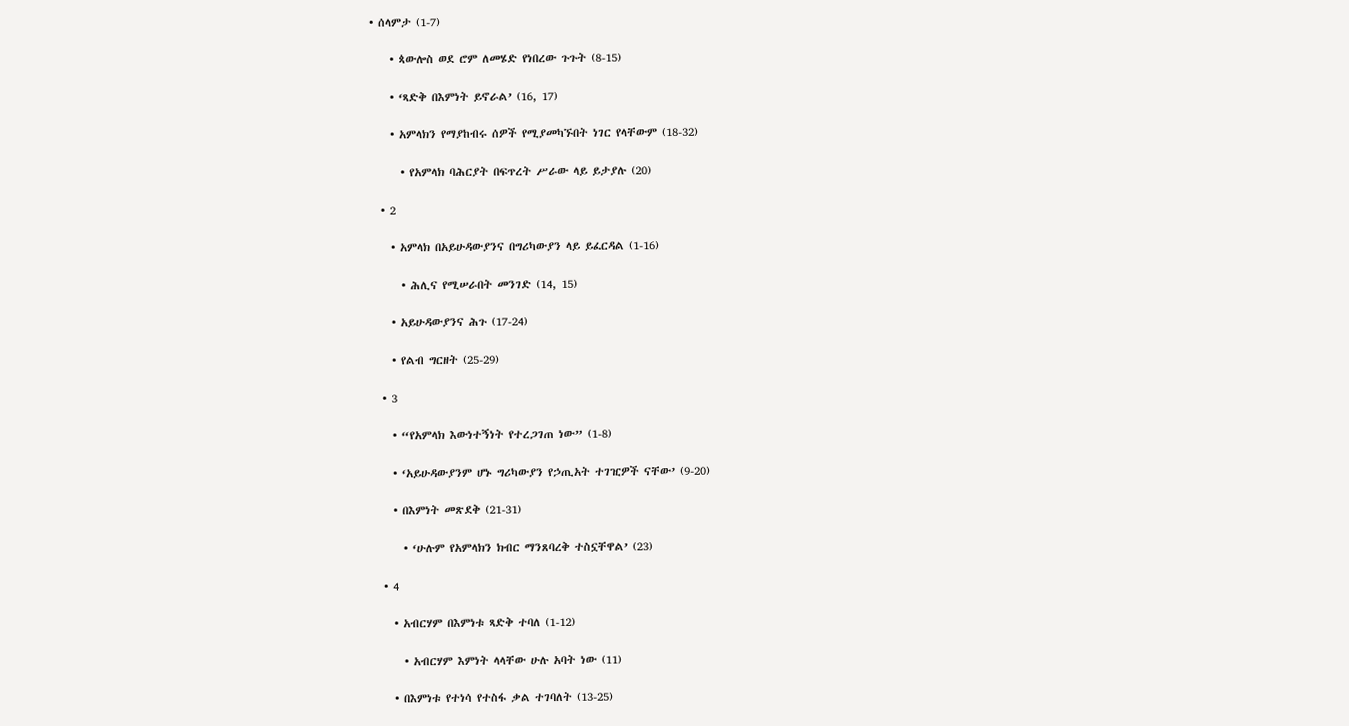• ሰላምታ (1-7)

    • ጳውሎስ ወደ ሮም ለመሄድ የነበረው ጉጉት (8-15)

    • ‘ጻድቅ በእምነት ይኖራል’ (16, 17)

    • አምላክን የማያከብሩ ሰዎች የሚያመካኙበት ነገር የላቸውም (18-32)

      • የአምላክ ባሕርያት በፍጥረት ሥራው ላይ ይታያሉ (20)

  • 2

    • አምላክ በአይሁዳውያንና በግሪካውያን ላይ ይፈርዳል (1-16)

      • ሕሊና የሚሠራበት መንገድ (14, 15)

    • አይሁዳውያንና ሕጉ (17-24)

    • የልብ ግርዘት (25-29)

  • 3

    • “የአምላክ እውነተኝነት የተረጋገጠ ነው” (1-8)

    • ‘አይሁዳውያንም ሆኑ ግሪካውያን የኃጢአት ተገዢዎች ናቸው’ (9-20)

    • በእምነት መጽደቅ (21-31)

      • ‘ሁሉም የአምላክን ክብር ማንጸባረቅ ተስኗቸዋል’ (23)

  • 4

    • አብርሃም በእምነቱ ጻድቅ ተባለ (1-12)

      • አብርሃም እምነት ላላቸው ሁሉ አባት ነው (11)

    • በእምነቱ የተነሳ የተስፋ ቃል ተገባለት (13-25)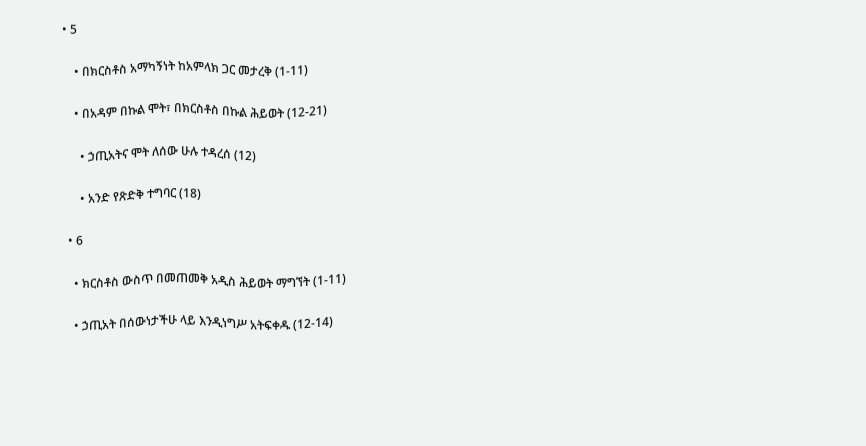• 5

    • በክርስቶስ አማካኝነት ከአምላክ ጋር መታረቅ (1-11)

    • በአዳም በኩል ሞት፣ በክርስቶስ በኩል ሕይወት (12-21)

      • ኃጢአትና ሞት ለሰው ሁሉ ተዳረሰ (12)

      • አንድ የጽድቅ ተግባር (18)

  • 6

    • ክርስቶስ ውስጥ በመጠመቅ አዲስ ሕይወት ማግኘት (1-11)

    • ኃጢአት በሰውነታችሁ ላይ እንዲነግሥ አትፍቀዱ (12-14)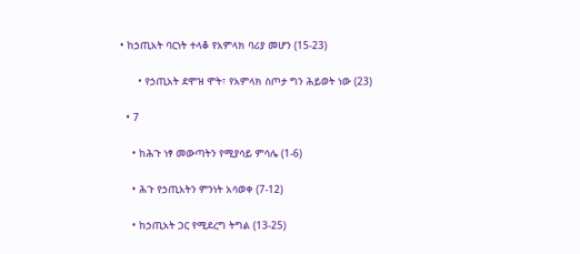• ከኃጢአት ባርነት ተላቆ የአምላክ ባሪያ መሆን (15-23)

      • የኃጢአት ደሞዝ ሞት፣ የአምላክ ስጦታ ግን ሕይወት ነው (23)

  • 7

    • ከሕጉ ነፃ መውጣትን የሚያሳይ ምሳሌ (1-6)

    • ሕጉ የኃጢአትን ምንነት አሳወቀ (7-12)

    • ከኃጢአት ጋር የሚደረግ ትግል (13-25)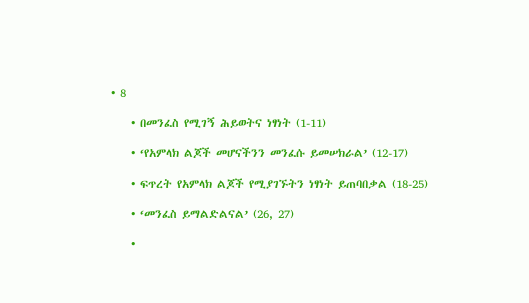• 8

    • በመንፈስ የሚገኝ ሕይወትና ነፃነት (1-11)

    • ‘የአምላክ ልጆች መሆናችንን መንፈሱ ይመሠክራል’ (12-17)

    • ፍጥረት የአምላክ ልጆች የሚያገኙትን ነፃነት ይጠባበቃል (18-25)

    • ‘መንፈስ ይማልድልናል’ (26, 27)

    •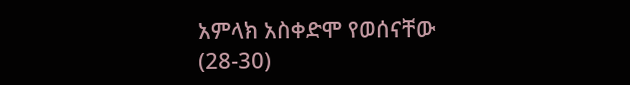አምላክ አስቀድሞ የወሰናቸው (28-30)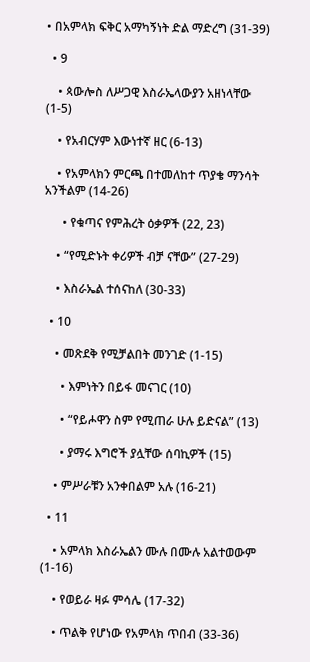• በአምላክ ፍቅር አማካኝነት ድል ማድረግ (31-39)

  • 9

    • ጳውሎስ ለሥጋዊ እስራኤላውያን አዘነላቸው (1-5)

    • የአብርሃም እውነተኛ ዘር (6-13)

    • የአምላክን ምርጫ በተመለከተ ጥያቄ ማንሳት አንችልም (14-26)

      • የቁጣና የምሕረት ዕቃዎች (22, 23)

    • “የሚድኑት ቀሪዎች ብቻ ናቸው” (27-29)

    • እስራኤል ተሰናከለ (30-33)

  • 10

    • መጽደቅ የሚቻልበት መንገድ (1-15)

      • እምነትን በይፋ መናገር (10)

      • “የይሖዋን ስም የሚጠራ ሁሉ ይድናል” (13)

      • ያማሩ እግሮች ያሏቸው ሰባኪዎች (15)

    • ምሥራቹን አንቀበልም አሉ (16-21)

  • 11

    • አምላክ እስራኤልን ሙሉ በሙሉ አልተወውም (1-16)

    • የወይራ ዛፉ ምሳሌ (17-32)

    • ጥልቅ የሆነው የአምላክ ጥበብ (33-36)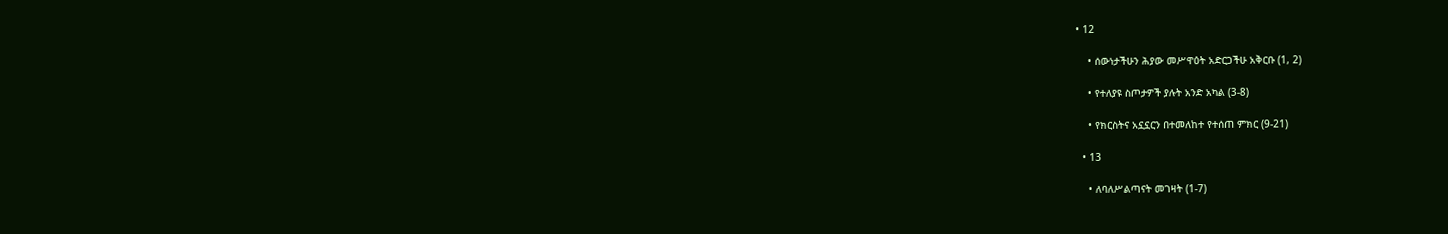• 12

    • ሰውነታችሁን ሕያው መሥዋዕት አድርጋችሁ አቅርቡ (1, 2)

    • የተለያዩ ስጦታዎች ያሉት አንድ አካል (3-8)

    • የክርስትና አኗኗርን በተመለከተ የተሰጠ ምክር (9-21)

  • 13

    • ለባለሥልጣናት መገዛት (1-7)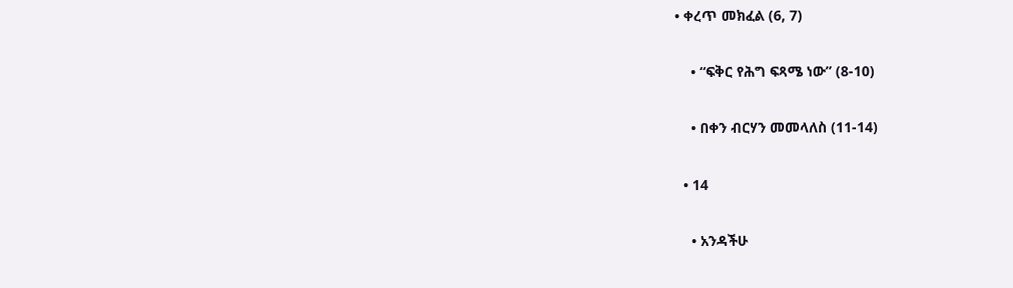• ቀረጥ መክፈል (6, 7)

    • “ፍቅር የሕግ ፍጻሜ ነው” (8-10)

    • በቀን ብርሃን መመላለስ (11-14)

  • 14

    • አንዳችሁ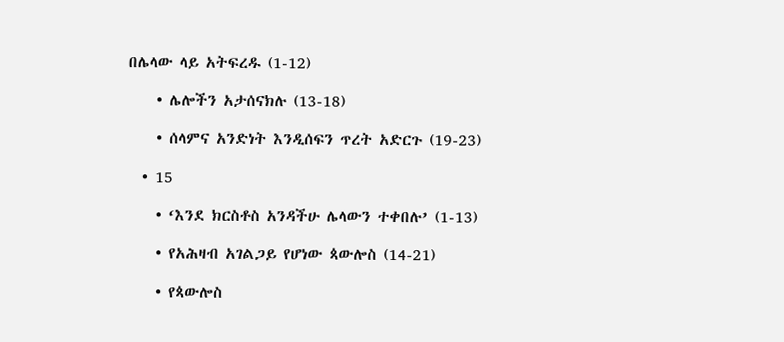በሌላው ላይ አትፍረዱ (1-12)

    • ሌሎችን አታሰናክሉ (13-18)

    • ሰላምና አንድነት እንዲሰፍን ጥረት አድርጉ (19-23)

  • 15

    • ‘እንደ ክርስቶስ አንዳችሁ ሌላውን ተቀበሉ’ (1-13)

    • የአሕዛብ አገልጋይ የሆነው ጳውሎስ (14-21)

    • የጳውሎስ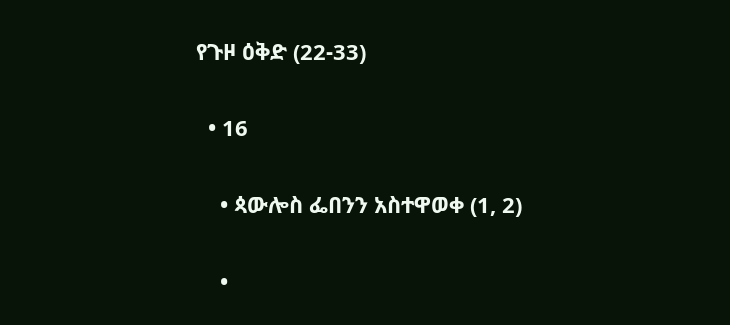የጉዞ ዕቅድ (22-33)

  • 16

    • ጳውሎስ ፌበንን አስተዋወቀ (1, 2)

    •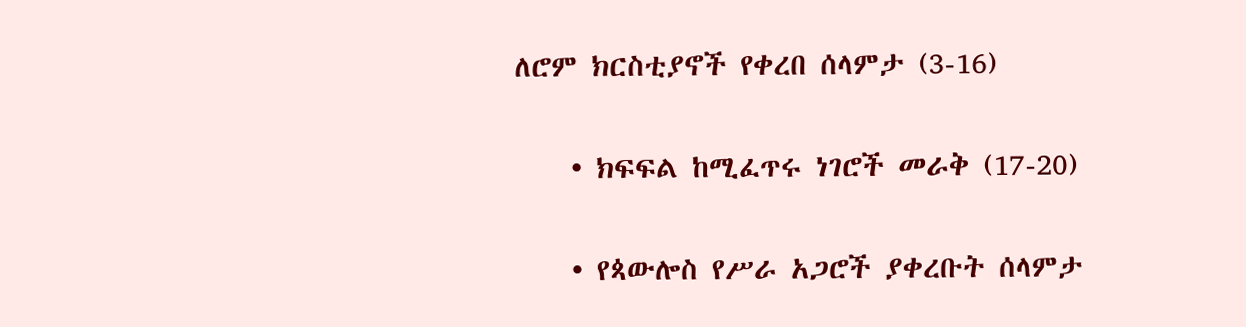ለሮም ክርስቲያኖች የቀረበ ሰላምታ (3-16)

    • ክፍፍል ከሚፈጥሩ ነገሮች መራቅ (17-20)

    • የጳውሎስ የሥራ አጋሮች ያቀረቡት ሰላምታ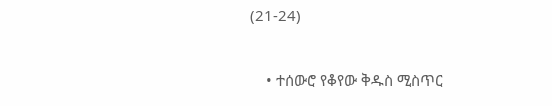(21-24)

    • ተሰውሮ የቆየው ቅዱስ ሚስጥር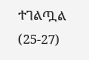ተገልጧል (25-27)